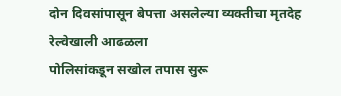दोन दिवसांपासून बेपत्ता असलेल्या व्यक्तीचा मृतदेह रेल्वेखाली आढळला
पोलिसांकडून सखोल तपास सुरू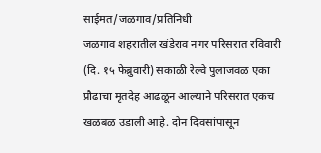साईमत/जळगाव/प्रतिनिधी
जळगाव शहरातील खंडेराव नगर परिसरात रविवारी (दि. १५ फेब्रुवारी) सकाळी रेल्वे पुलाजवळ एका प्रौढाचा मृतदेह आढळून आल्याने परिसरात एकच खळबळ उडाली आहे. दोन दिवसांपासून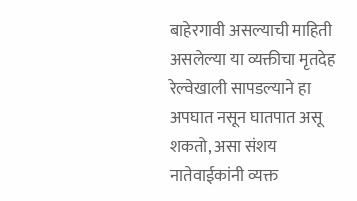बाहेरगावी असल्याची माहिती असलेल्या या व्यक्तीचा मृतदेह रेल्वेखाली सापडल्याने हा अपघात नसून घातपात असू शकतो, असा संशय नातेवाईकांनी व्यक्त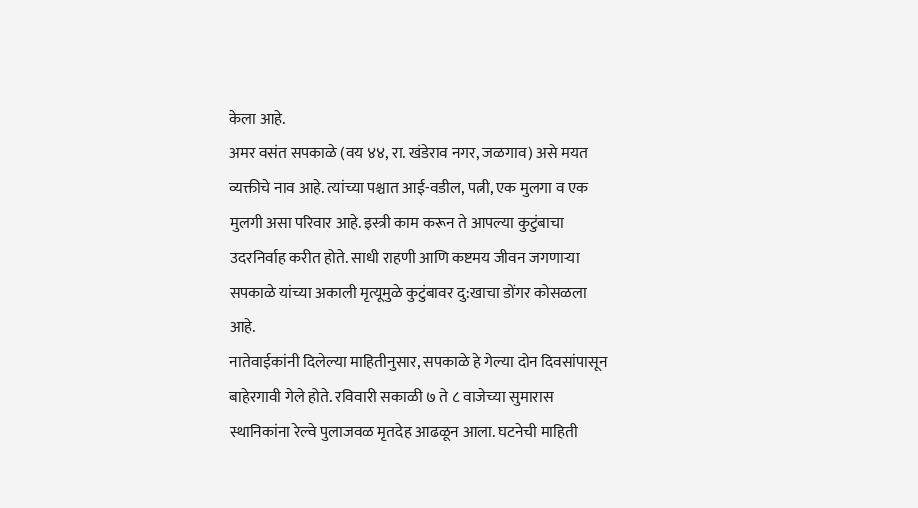केला आहे.
अमर वसंत सपकाळे (वय ४४, रा. खंडेराव नगर, जळगाव) असे मयत व्यक्तीचे नाव आहे. त्यांच्या पश्चात आई-वडील, पत्नी, एक मुलगा व एक मुलगी असा परिवार आहे. इस्त्री काम करून ते आपल्या कुटुंबाचा उदरनिर्वाह करीत होते. साधी राहणी आणि कष्टमय जीवन जगणाऱ्या सपकाळे यांच्या अकाली मृत्यूमुळे कुटुंबावर दु:खाचा डोंगर कोसळला आहे.
नातेवाईकांनी दिलेल्या माहितीनुसार, सपकाळे हे गेल्या दोन दिवसांपासून बाहेरगावी गेले होते. रविवारी सकाळी ७ ते ८ वाजेच्या सुमारास स्थानिकांना रेल्वे पुलाजवळ मृतदेह आढळून आला. घटनेची माहिती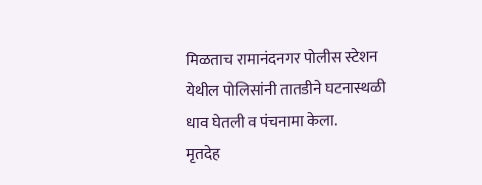मिळताच रामानंदनगर पोलीस स्टेशन येथील पोलिसांनी तातडीने घटनास्थळी धाव घेतली व पंचनामा केला.
मृतदेह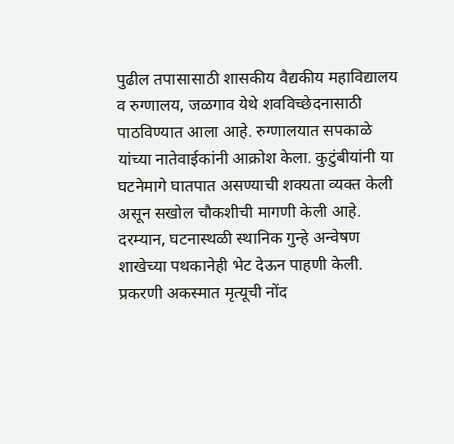पुढील तपासासाठी शासकीय वैद्यकीय महाविद्यालय व रुग्णालय, जळगाव येथे शवविच्छेदनासाठी पाठविण्यात आला आहे. रुग्णालयात सपकाळे यांच्या नातेवाईकांनी आक्रोश केला. कुटुंबीयांनी या घटनेमागे घातपात असण्याची शक्यता व्यक्त केली असून सखोल चौकशीची मागणी केली आहे.
दरम्यान, घटनास्थळी स्थानिक गुन्हे अन्वेषण शाखेच्या पथकानेही भेट देऊन पाहणी केली. प्रकरणी अकस्मात मृत्यूची नोंद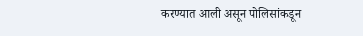करण्यात आली असून पोलिसांकडून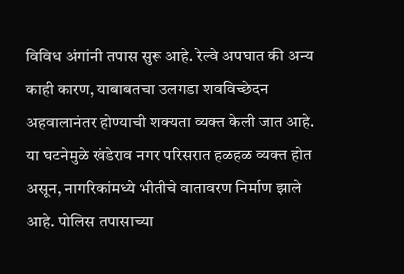विविध अंगांनी तपास सुरू आहे. रेल्वे अपघात की अन्य काही कारण, याबाबतचा उलगडा शवविच्छेदन अहवालानंतर होण्याची शक्यता व्यक्त केली जात आहे.
या घटनेमुळे खंडेराव नगर परिसरात हळहळ व्यक्त होत असून, नागरिकांमध्ये भीतीचे वातावरण निर्माण झाले आहे. पोलिस तपासाच्या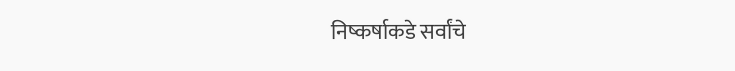निष्कर्षाकडे सर्वांचे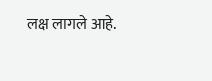लक्ष लागले आहे.